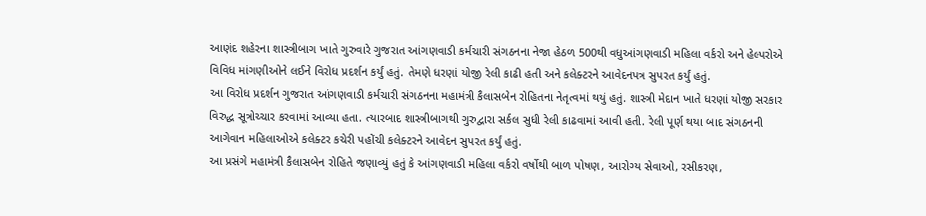આણંદ શહેરના શાસ્ત્રીબાગ ખાતે ગુરુવારે ગુજરાત આંગણવાડી કર્મચારી સંગઠનના નેજા હેઠળ 500થી વધુઆંગણવાડી મહિલા વર્કરો અને હેલ્પરોએ વિવિધ માંગણીઓને લઈને વિરોધ પ્રદર્શન કર્યું હતું. તેમણે ધરણાં યોજી રેલી કાઢી હતી અને કલેક્ટરને આવેદનપત્ર સુપરત કર્યું હતું.
આ વિરોધ પ્રદર્શન ગુજરાત આંગણવાડી કર્મચારી સંગઠનના મહામંત્રી કૈલાસબેન રોહિતના નેતૃત્વમાં થયું હતું. શાસ્ત્રી મેદાન ખાતે ધરણાં યોજી સરકાર વિરુદ્ધ સૂત્રોચ્ચાર કરવામાં આવ્યા હતા. ત્યારબાદ શાસ્ત્રીબાગથી ગુરુદ્વારા સર્કલ સુધી રેલી કાઢવામાં આવી હતી. રેલી પૂર્ણ થયા બાદ સંગઠનની આગેવાન મહિલાઓએ કલેક્ટર કચેરી પહોંચી કલેક્ટરને આવેદન સુપરત કર્યું હતું.
આ પ્રસંગે મહામંત્રી કૈલાસબેન રોહિતે જણાવ્યું હતું કે આંગણવાડી મહિલા વર્કરો વર્ષોથી બાળ પોષણ, આરોગ્ય સેવાઓ, રસીકરણ,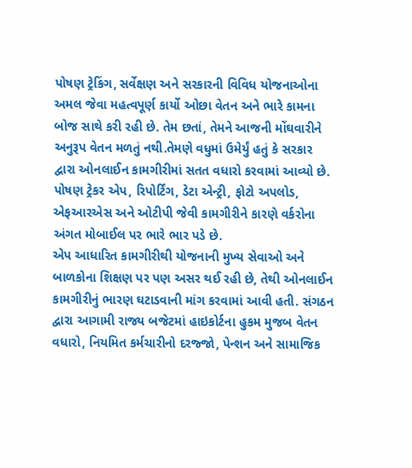પોષણ ટ્રેકિંગ, સર્વેક્ષણ અને સરકારની વિવિધ યોજનાઓના અમલ જેવા મહત્વપૂર્ણ કાર્યો ઓછા વેતન અને ભારે કામના બોજ સાથે કરી રહી છે. તેમ છતાં, તેમને આજની મોંઘવારીને અનુરૂપ વેતન મળતું નથી.તેમણે વધુમાં ઉમેર્યું હતું કે સરકાર દ્વારા ઓનલાઈન કામગીરીમાં સતત વધારો કરવામાં આવ્યો છે. પોષણ ટ્રેકર એપ, રિપોર્ટિંગ, ડેટા એન્ટ્રી, ફોટો અપલોડ, એફઆરએસ અને ઓટીપી જેવી કામગીરીને કારણે વર્કરોના અંગત મોબાઈલ પર ભારે ભાર પડે છે.
એપ આધારિત કામગીરીથી યોજનાની મુખ્ય સેવાઓ અને બાળકોના શિક્ષણ પર પણ અસર થઈ રહી છે, તેથી ઓનલાઈન કામગીરીનું ભારણ ઘટાડવાની માંગ કરવામાં આવી હતી. સંગઠન દ્વારા આગામી રાજ્ય બજેટમાં હાઇકોર્ટના હુકમ મુજબ વેતન વધારો, નિયમિત કર્મચારીનો દરજ્જો, પેન્શન અને સામાજિક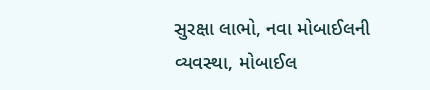સુરક્ષા લાભો, નવા મોબાઈલની વ્યવસ્થા, મોબાઈલ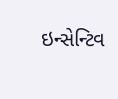ઇન્સેન્ટિવ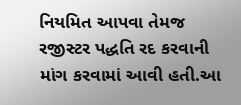નિયમિત આપવા તેમજ રજીસ્ટર પદ્ધતિ રદ કરવાની માંગ કરવામાં આવી હતી.આ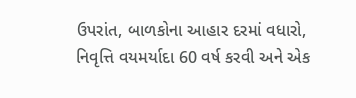ઉપરાંત, બાળકોના આહાર દરમાં વધારો, નિવૃત્તિ વયમર્યાદા 60 વર્ષ કરવી અને એક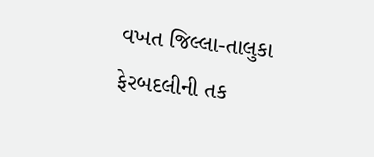વખત જિલ્લા-તાલુકા ફેરબદલીની તક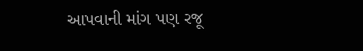આપવાની માંગ પણ રજૂ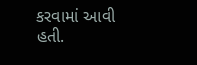કરવામાં આવી હતી.